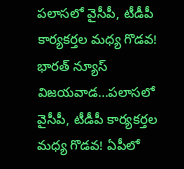పలాసలో వైసీపీ, టీడీపీ కార్యకర్తల మధ్య గొడవ!
భారత్ న్యూస్ విజయవాడ…పలాసలో వైసీపీ, టీడీపీ కార్యకర్తల మధ్య గొడవ! ఏపీలో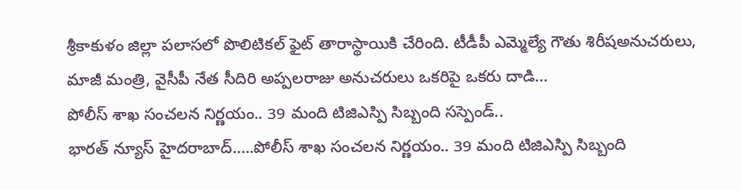శ్రీకాకుళం జిల్లా పలాసలో పొలిటికల్ ఫైట్ తారాస్థాయికి చేరింది. టీడీపీ ఎమ్మెల్యే గౌతు శిరీషఅనుచరులు, మాజీ మంత్రి, వైసీపీ నేత సీదిరి అప్పలరాజు అనుచరులు ఒకరిపై ఒకరు దాడి…
పోలీస్ శాఖ సంచలన నిర్ణయం.. 39 మంది టిజిఎస్పి సిబ్బంది సస్పెండ్..
భారత్ న్యూస్ హైదరాబాద్…..పోలీస్ శాఖ సంచలన నిర్ణయం.. 39 మంది టిజిఎస్పి సిబ్బంది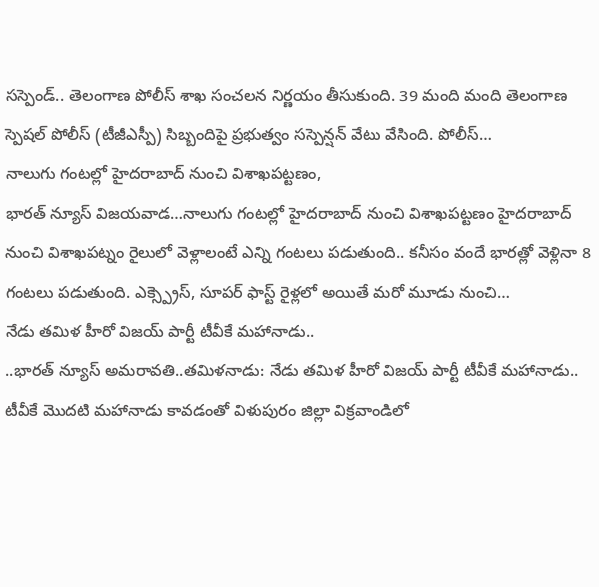సస్పెండ్.. తెలంగాణ పోలీస్ శాఖ సంచలన నిర్ణయం తీసుకుంది. 39 మంది మంది తెలంగాణ స్పెషల్ పోలీస్ (టీజీఎస్పీ) సిబ్బందిపై ప్రభుత్వం సస్పెన్షన్ వేటు వేసింది. పోలీస్…
నాలుగు గంటల్లో హైదరాబాద్ నుంచి విశాఖపట్టణం,
భారత్ న్యూస్ విజయవాడ…నాలుగు గంటల్లో హైదరాబాద్ నుంచి విశాఖపట్టణం హైదరాబాద్ నుంచి విశాఖపట్నం రైలులో వెళ్లాలంటే ఎన్ని గంటలు పడుతుంది.. కనీసం వందే భారత్లో వెళ్లినా 8 గంటలు పడుతుంది. ఎక్స్ప్రెస్, సూపర్ ఫాస్ట్ రైళ్లలో అయితే మరో మూడు నుంచి…
నేడు తమిళ హీరో విజయ్ పార్టీ టీవీకే మహానాడు..
..భారత్ న్యూస్ అమరావతి..తమిళనాడు: నేడు తమిళ హీరో విజయ్ పార్టీ టీవీకే మహానాడు.. టీవీకే మొదటి మహానాడు కావడంతో విళుపురం జిల్లా విక్రవాండిలో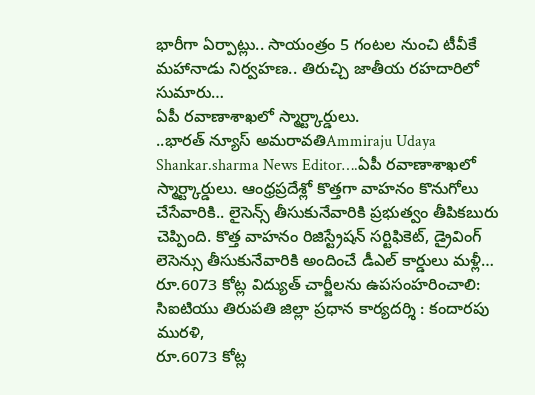భారీగా ఏర్పాట్లు.. సాయంత్రం 5 గంటల నుంచి టీవీకే మహానాడు నిర్వహణ.. తిరుచ్చి జాతీయ రహదారిలో సుమారు…
ఏపీ రవాణాశాఖలో స్మార్ట్కార్డులు.
..భారత్ న్యూస్ అమరావతిAmmiraju Udaya Shankar.sharma News Editor….ఏపీ రవాణాశాఖలో స్మార్ట్కార్డులు. ఆంధ్రప్రదేశ్లో కొత్తగా వాహనం కొనుగోలు చేసేవారికి.. లైసెన్స్ తీసుకునేవారికి ప్రభుత్వం తీపికబురు చెప్పింది. కొత్త వాహనం రిజిస్ట్రేషన్ సర్టిఫికెట్, డ్రైవింగ్ లెసెన్సు తీసుకునేవారికి అందించే డీఎల్ కార్డులు మళ్లీ…
రూ.6073 కోట్ల విద్యుత్ చార్జీలను ఉపసంహరించాలి: సిఐటియు తిరుపతి జిల్లా ప్రధాన కార్యదర్శి : కందారపు మురళి,
రూ.6073 కోట్ల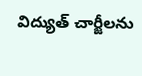విద్యుత్ చార్జీలను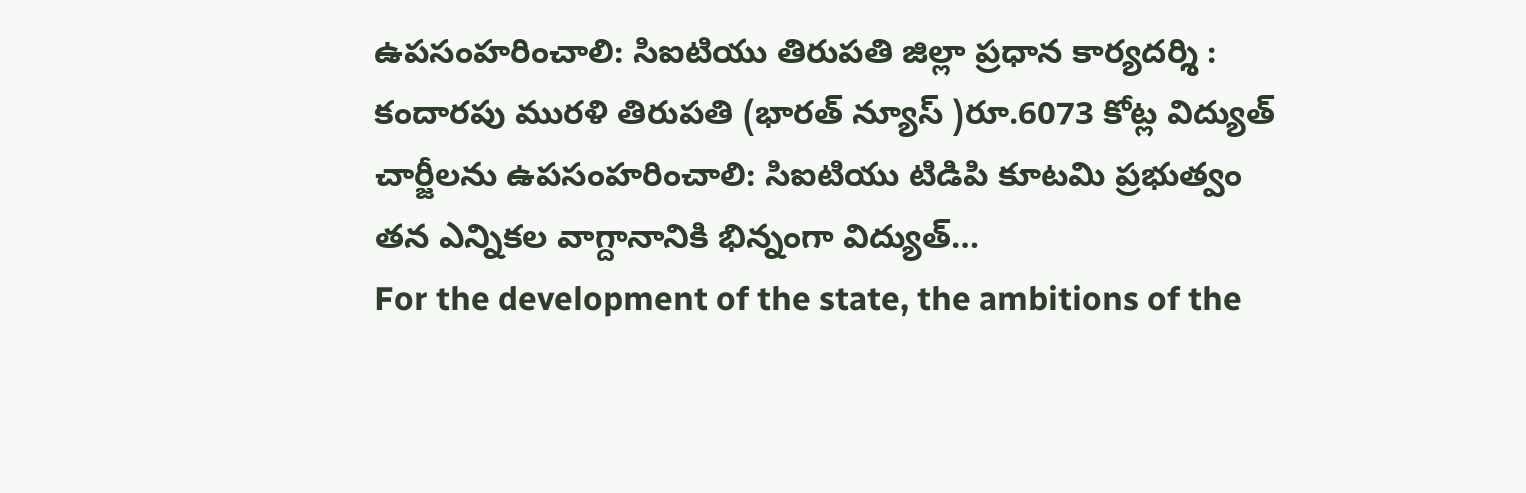ఉపసంహరించాలి: సిఐటియు తిరుపతి జిల్లా ప్రధాన కార్యదర్శి : కందారపు మురళి తిరుపతి (భారత్ న్యూస్ )రూ.6073 కోట్ల విద్యుత్ చార్జీలను ఉపసంహరించాలి: సిఐటియు టిడిపి కూటమి ప్రభుత్వం తన ఎన్నికల వాగ్దానానికి భిన్నంగా విద్యుత్…
For the development of the state, the ambitions of the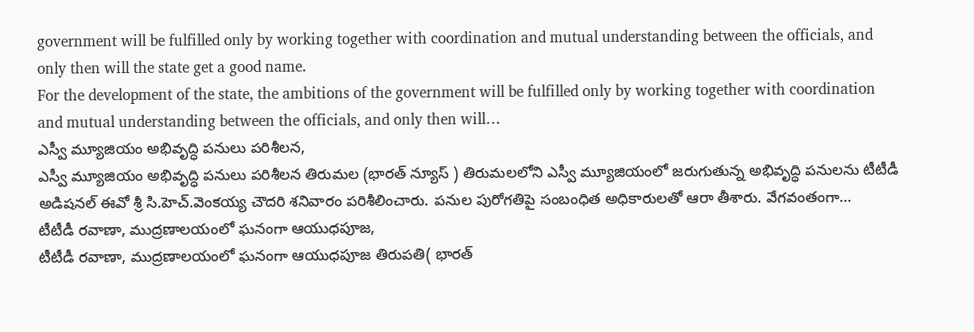government will be fulfilled only by working together with coordination and mutual understanding between the officials, and only then will the state get a good name.
For the development of the state, the ambitions of the government will be fulfilled only by working together with coordination and mutual understanding between the officials, and only then will…
ఎస్వీ మ్యూజియం అభివృద్ధి పనులు పరిశీలన,
ఎస్వీ మ్యూజియం అభివృద్ధి పనులు పరిశీలన తిరుమల (భారత్ న్యూస్ ) తిరుమలలోని ఎస్వీ మ్యూజియంలో జరుగుతున్న అభివృద్ధి పనులను టీటీడీ అడిషనల్ ఈవో శ్రీ సి.హెచ్.వెంకయ్య చౌదరి శనివారం పరిశీలించారు. పనుల పురోగతిపై సంబంధిత అధికారులతో ఆరా తీశారు. వేగవంతంగా…
టీటీడీ రవాణా, ముద్రణాలయంలో ఘనంగా ఆయుధపూజ,
టీటీడీ రవాణా, ముద్రణాలయంలో ఘనంగా ఆయుధపూజ తిరుపతి( భారత్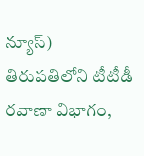న్యూస్) తిరుపతిలోని టీటీడీ రవాణా విభాగం,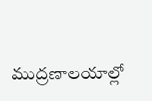ముద్రణాలయాల్లో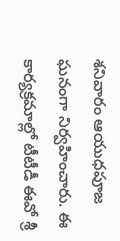శనివారం ఆయుధపూజ ఘనంగా నిర్వహించారు. ఈ కార్యక్రమాల్లో టీటీడీ ఈవో శ్రీ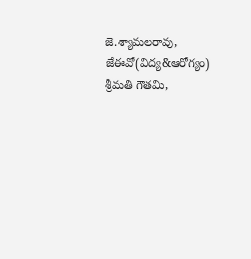జె.శ్యామలరావు, జేఈవో(విద్య&ఆరోగ్యం) శ్రీమతి గౌతమి,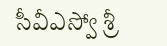సీవీఎస్వో శ్రీ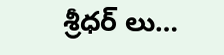శ్రీధర్ లు…